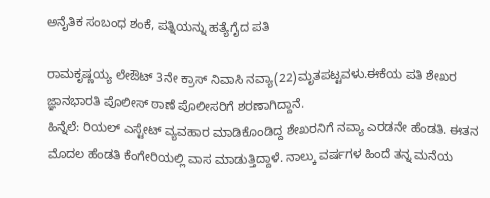ಅನೈತಿಕ ಸಂಬಂಧ ಶಂಕೆ, ಪತ್ನಿಯನ್ನು ಹತ್ಯೆಗೈದ ಪತಿ

ರಾಮಕೃಷ್ಣಯ್ಯ ಲೇಔಟ್ 3ನೇ ಕ್ರಾಸ್ ನಿವಾಸಿ ನವ್ಯಾ(22)ಮೃತಪಟ್ಟವಳು.ಈಕೆಯ ಪತಿ ಶೇಖರ ಜ್ಞಾನಭಾರತಿ ಪೊಲೀಸ್ ಠಾಣೆ ಪೊಲೀಸರಿಗೆ ಶರಣಾಗಿದ್ದಾನೆ.
ಹಿನ್ನೆಲೆ: ರಿಯಲ್ ಎಸ್ಟೇಟ್ ವ್ಯವಹಾರ ಮಾಡಿಕೊಂಡಿದ್ದ ಶೇಖರನಿಗೆ ನವ್ಯಾ ಎರಡನೇ ಹೆಂಡತಿ. ಈತನ ಮೊದಲ ಹೆಂಡತಿ ಕೆಂಗೇರಿಯಲ್ಲಿ ವಾಸ ಮಾಡುತ್ತಿದ್ದಾಳೆ. ನಾಲ್ಕು ವರ್ಷಗಳ ಹಿಂದೆ ತನ್ನ ಮನೆಯ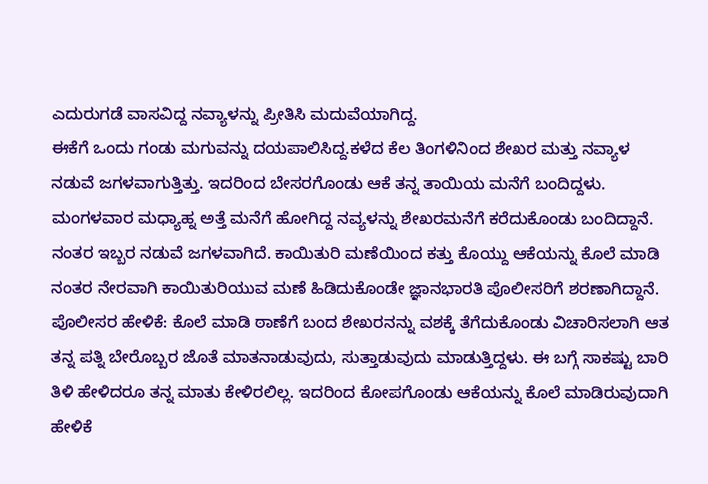ಎದುರುಗಡೆ ವಾಸವಿದ್ದ ನವ್ಯಾಳನ್ನು ಪ್ರೀತಿಸಿ ಮದುವೆಯಾಗಿದ್ದ.
ಈಕೆಗೆ ಒಂದು ಗಂಡು ಮಗುವನ್ನು ದಯಪಾಲಿಸಿದ್ದ.ಕಳೆದ ಕೆಲ ತಿಂಗಳಿನಿಂದ ಶೇಖರ ಮತ್ತು ನವ್ಯಾಳ ನಡುವೆ ಜಗಳವಾಗುತ್ತಿತ್ತು. ಇದರಿಂದ ಬೇಸರಗೊಂಡು ಆಕೆ ತನ್ನ ತಾಯಿಯ ಮನೆಗೆ ಬಂದಿದ್ದಳು.
ಮಂಗಳವಾರ ಮಧ್ಯಾಹ್ನ ಅತ್ತೆ ಮನೆಗೆ ಹೋಗಿದ್ದ ನವ್ಯಳನ್ನು ಶೇಖರಮನೆಗೆ ಕರೆದುಕೊಂಡು ಬಂದಿದ್ದಾನೆ. ನಂತರ ಇಬ್ಬರ ನಡುವೆ ಜಗಳವಾಗಿದೆ. ಕಾಯಿತುರಿ ಮಣೆಯಿಂದ ಕತ್ತು ಕೊಯ್ದು ಆಕೆಯನ್ನು ಕೊಲೆ ಮಾಡಿ ನಂತರ ನೇರವಾಗಿ ಕಾಯಿತುರಿಯುವ ಮಣೆ ಹಿಡಿದುಕೊಂಡೇ ಜ್ಞಾನಭಾರತಿ ಪೊಲೀಸರಿಗೆ ಶರಣಾಗಿದ್ದಾನೆ.
ಪೊಲೀಸರ ಹೇಳಿಕೆ: ಕೊಲೆ ಮಾಡಿ ಠಾಣೆಗೆ ಬಂದ ಶೇಖರನನ್ನು ವಶಕ್ಕೆ ತೆಗೆದುಕೊಂಡು ವಿಚಾರಿಸಲಾಗಿ ಆತ ತನ್ನ ಪತ್ನಿ ಬೇರೊಬ್ಬರ ಜೊತೆ ಮಾತನಾಡುವುದು, ಸುತ್ತಾಡುವುದು ಮಾಡುತ್ತಿದ್ದಳು. ಈ ಬಗ್ಗೆ ಸಾಕಷ್ಟು ಬಾರಿ ತಿಳಿ ಹೇಳಿದರೂ ತನ್ನ ಮಾತು ಕೇಳಿರಲಿಲ್ಲ. ಇದರಿಂದ ಕೋಪಗೊಂಡು ಆಕೆಯನ್ನು ಕೊಲೆ ಮಾಡಿರುವುದಾಗಿ ಹೇಳಿಕೆ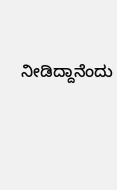ನೀಡಿದ್ದಾನೆಂದು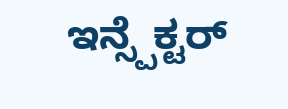ಇನ್ಸ್ಪೆಕ್ಟರ್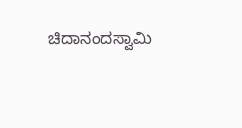ಚಿದಾನಂದಸ್ವಾಮಿ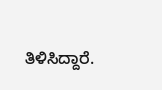ತಿಳಿಸಿದ್ದಾರೆ.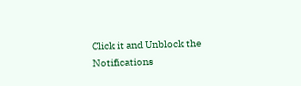Click it and Unblock the Notifications